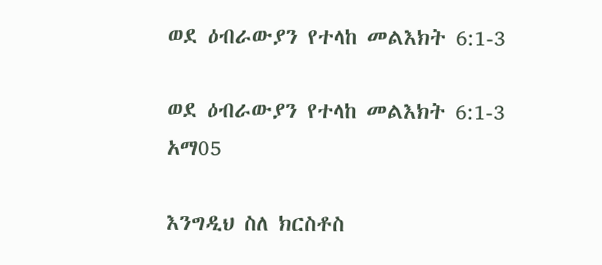ወደ ዕብራውያን የተላከ መልእክት 6:1-3

ወደ ዕብራውያን የተላከ መልእክት 6:1-3 አማ05

እንግዲህ ስለ ክርስቶስ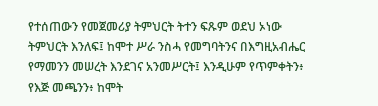የተሰጠውን የመጀመሪያ ትምህርት ትተን ፍጹም ወደህ ኦነው ትምህርት እንለፍ፤ ከሞተ ሥራ ንስሓ የመግባትንና በእግዚአብሔር የማመንን መሠረት እንደገና አንመሥርት፤ እንዲሁም የጥምቀትን፥ የእጅ መጫንን፥ ከሞት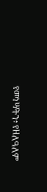የመነሣትን፥ የዘለዓለም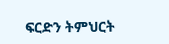ፍርድን ትምህርት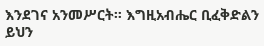እንደገና አንመሥርት። እግዚአብሔር ቢፈቅድልን ይህን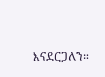እናደርጋለን።